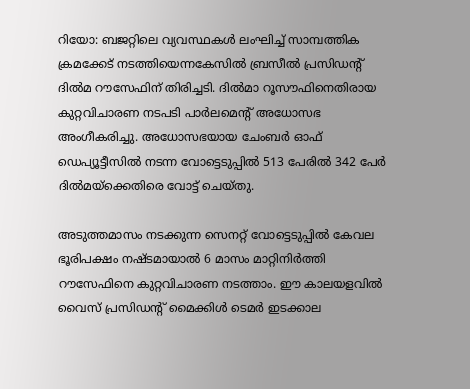റിയോ: ബജറ്റിലെ വ്യവസ്ഥകള്‍ ലംഘിച്ച് സാമ്പത്തിക ക്രമക്കേട് നടത്തിയെന്നകേസില്‍ ബ്രസീല്‍ പ്രസിഡന്‍റ് ദില്‍മ റൗസേഫിന് തിരിച്ചടി. ദില്‍മാ റൂസൗഫിനെതിരായ കുറ്റവിചാരണ നടപടി പാര്‍ലമെന്‍റ് അധോസഭ അംഗീകരിച്ചു. അധോസഭയായ ചേംബര്‍ ഓഫ് ഡെപ്യൂട്ടീസില്‍ നടന്ന വോട്ടെടുപ്പില്‍ 513 പേരില്‍ 342 പേര്‍ ദില്‍മയ്‌ക്കെതിരെ വോട്ട് ചെയ്തു.

അടുത്തമാസം നടക്കുന്ന സെനറ്റ് വോട്ടെടുപ്പില്‍ കേവല ഭൂരിപക്ഷം നഷ്ടമായാല്‍ 6 മാസം മാറ്റിനിര്‍ത്തി റൗസേഫിനെ കുറ്റവിചാരണ നടത്താം. ഈ കാലയളവില്‍ വൈസ് പ്രസിഡന്റ് മൈക്കിള്‍ ടെമര്‍ ഇടക്കാല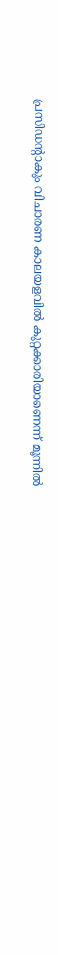പ്രസിഡന്‍റാകും വിചാരണ കാലയളവില്‍ കുറ്റക്കാരിയാണെന്ന് മൂന്നില്‍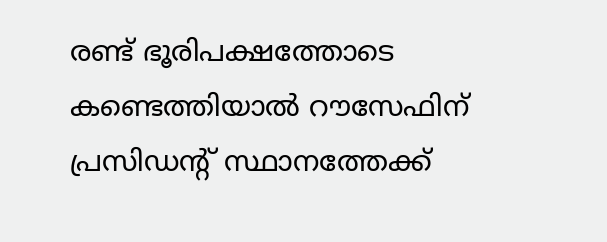രണ്ട് ഭൂരിപക്ഷത്തോടെ കണ്ടെത്തിയാല്‍ റൗസേഫിന് പ്രസിഡന്റ് സ്ഥാനത്തേക്ക്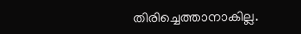തിരിച്ചെത്താനാകില്ല.